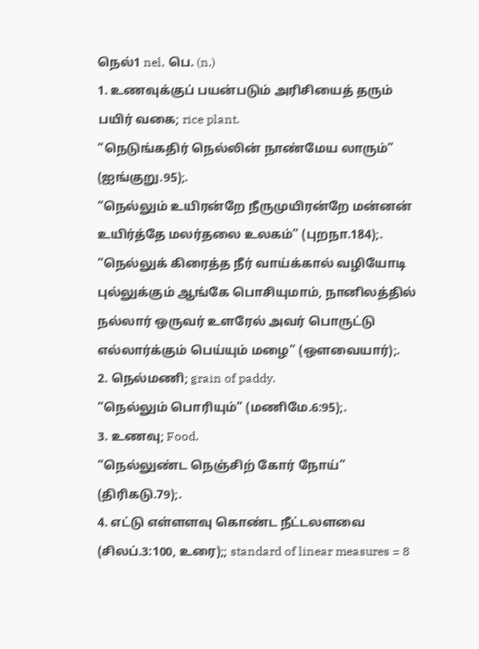நெல்1 nel, பெ. (n.)
1. உணவுக்குப் பயன்படும் அரிசியைத் தரும் பயிர் வகை; rice plant.
“நெடுங்கதிர் நெல்லின் நாண்மேய லாரும்” (ஐங்குறு.95);.
“நெல்லும் உயிரன்றே நீருமுயிரன்றே மன்னன் உயிர்த்தே மலர்தலை உலகம்” (புறநா.184);.
“நெல்லுக் கிரைத்த நீர் வாய்க்கால் வழியோடி புல்லுக்கும் ஆங்கே பொசியுமாம், நானிலத்தில் நல்லார் ஒருவர் உளரேல் அவர் பொருட்டு எல்லார்க்கும் பெய்யும் மழை” (ஒளவையார்);.
2. நெல்மணி; grain of paddy.
“நெல்லும் பொரியும்” (மணிமே.6:95);.
3. உணவு; Food.
“நெல்லுண்ட நெஞ்சிற் கோர் நோய்” (திரிகடு.79);.
4. எட்டு எள்ளளவு கொண்ட நீட்டலளவை (சிலப்.3:100, உரை);; standard of linear measures = 8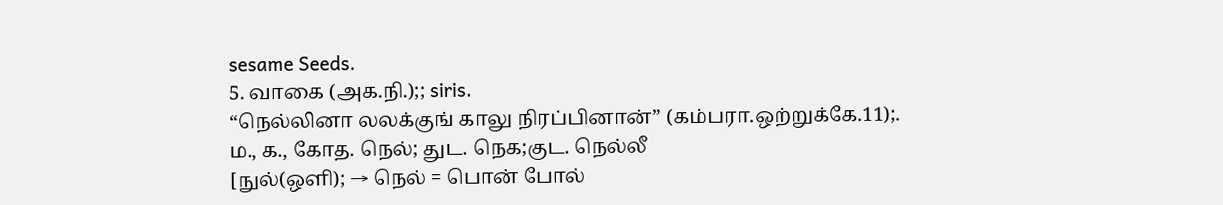sesame Seeds.
5. வாகை (அக.நி.);; siris.
“நெல்லினா லலக்குங் காலு நிரப்பினான்” (கம்பரா.ஒற்றுக்கே.11);.
ம., க., கோத. நெல்; துட. நெக;குட. நெல்லீ
[நுல்(ஒளி); → நெல் = பொன் போல்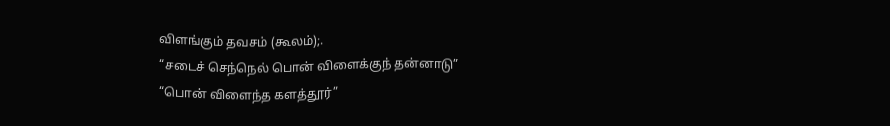விளங்கும் தவசம் (கூலம்);.
“சடைச் செந்நெல் பொன் விளைக்குந் தன்னாடு”
“பொன் விளைந்த களத்தூர்”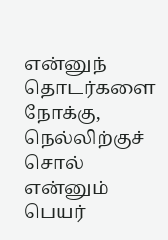என்னுந் தொடர்களை நோக்கு, நெல்லிற்குச் சொல் என்னும் பெயர்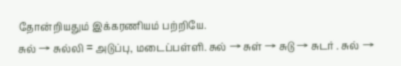தோன்றியதும் இக்கரணியம் பற்றியே.
சுல் → சுல்லி = அடுப்பு, மடைப்பள்ளி. சுல் → சுள் → சுடு → சுடர் . சுல் →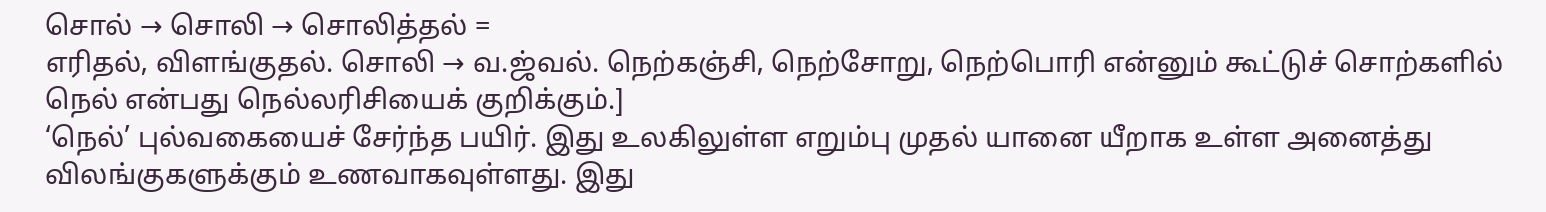சொல் → சொலி → சொலித்தல் =
எரிதல், விளங்குதல். சொலி → வ.ஜ்வல். நெற்கஞ்சி, நெற்சோறு, நெற்பொரி என்னும் கூட்டுச் சொற்களில் நெல் என்பது நெல்லரிசியைக் குறிக்கும்.]
‘நெல்’ புல்வகையைச் சேர்ந்த பயிர். இது உலகிலுள்ள எறும்பு முதல் யானை யீறாக உள்ள அனைத்து விலங்குகளுக்கும் உணவாகவுள்ளது. இது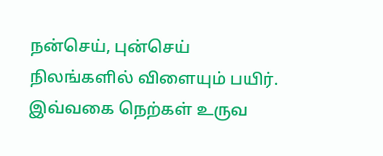நன்செய், புன்செய் நிலங்களில் விளையும் பயிர். இவ்வகை நெற்கள் உருவ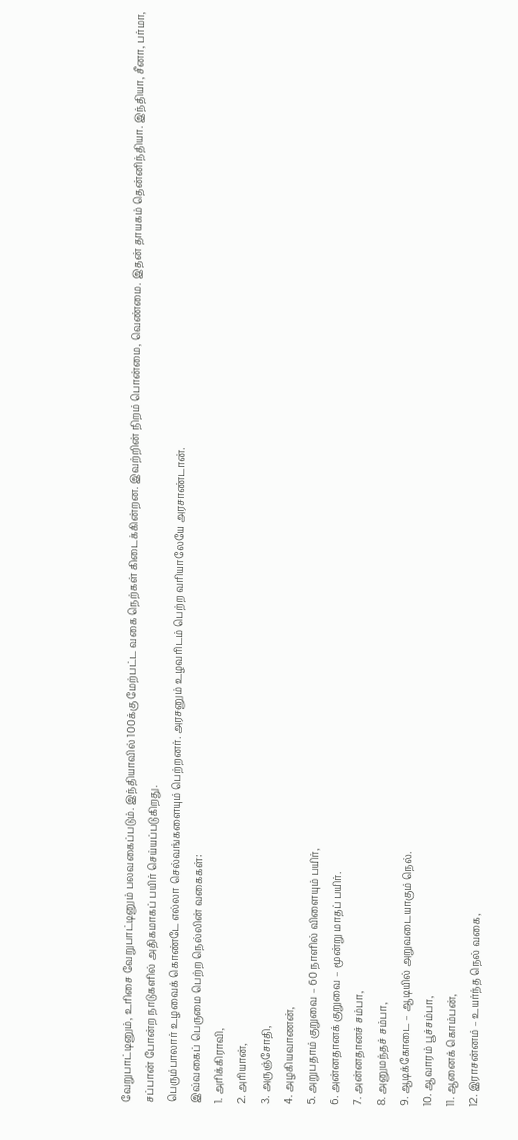வேறுபாட்டினும், உரிசை வேறுபாட்டினும் பலவகைப்படும். இந்தியாவில் 100க்கு மேற்பட்ட வகை நெற்கள் கிடைக்கின்றன. இவற்றின் நிறம் பொன்மை, வெண்மை. இதன் தாயகம் தென்னிந்தியா. இந்தியா, சீனா, பர்மா, சப்பான் போன்ற நாடுகளில் அதிகமாகப் பயிர் செய்யப்படுகிறது.
பெரும்பாலார் உழவைக் கொண்டே எல்லா செல்வங்களையும் பெற்றனர். அரசனும் உழவரிடம் பெற்ற வரியாலேயே அரசாண்டான்.
இவ்வகைப் பெருமை பெற்ற நெல்லின் வகைகள்:
1. அரிக்கிராவி,
2. அரியான்,
3. அருஞ்சோதி,
4. அழகியவாணன்,
5. அறுபதாம் குறுவை – 60 நாளில் விளையும் பயிர்,
6. அன்னதானக் குறுவை – மூன்று மாதப் பயிர்.
7. அன்னதானச் சம்பா,
8. அனுமந்தச் சம்பா,
9. ஆடிக்கோடை – ஆடியில் அறுவடையாகும் நெல்.
10. ஆவாரம் பூச்சம்பா,
11. ஆனைக் கொம்பன்,
12. இராசன்னம் – உயர்ந்த நெல் வகை,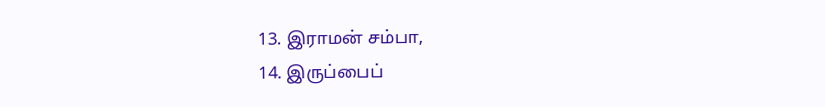13. இராமன் சம்பா,
14. இருப்பைப்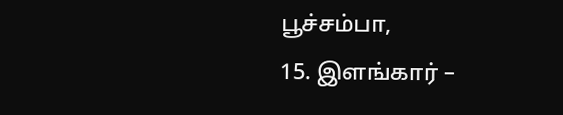பூச்சம்பா,
15. இளங்கார் –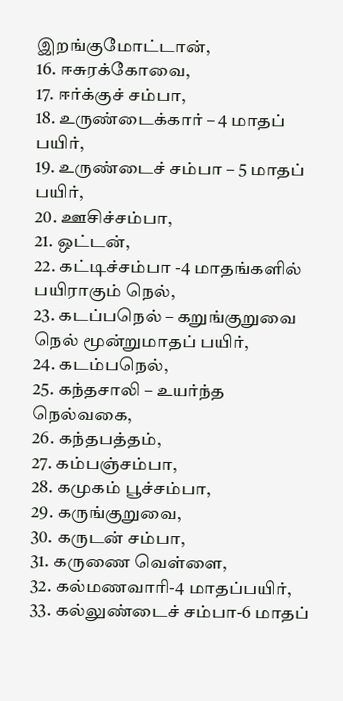இறங்குமோட்டான்,
16. ஈசுரக்கோவை,
17. ஈர்க்குச் சம்பா,
18. உருண்டைக்கார் – 4 மாதப் பயிர்,
19. உருண்டைச் சம்பா – 5 மாதப் பயிர்,
20. ஊசிச்சம்பா,
21. ஒட்டன்,
22. கட்டிச்சம்பா -4 மாதங்களில் பயிராகும் நெல்,
23. கடப்பநெல் – கறுங்குறுவை நெல் மூன்றுமாதப் பயிர்,
24. கடம்பநெல்,
25. கந்தசாலி – உயர்ந்த நெல்வகை,
26. கந்தபத்தம்,
27. கம்பஞ்சம்பா,
28. கமுகம் பூச்சம்பா,
29. கருங்குறுவை,
30. கருடன் சம்பா,
31. கருணை வெள்ளை,
32. கல்மணவாரி-4 மாதப்பயிர்,
33. கல்லுண்டைச் சம்பா-6 மாதப்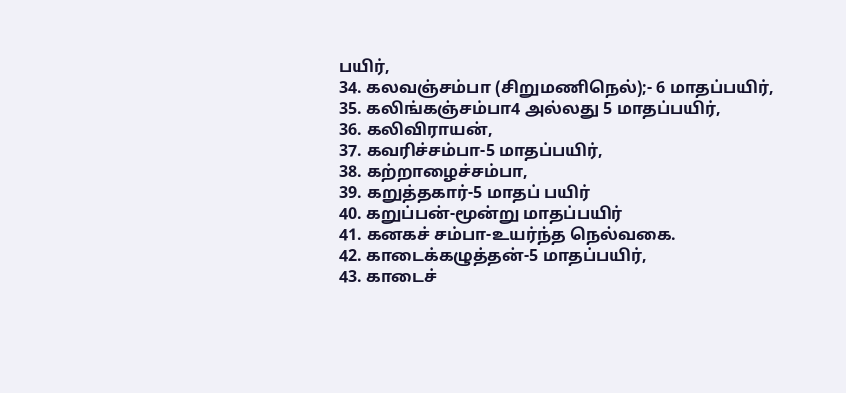பயிர்,
34. கலவஞ்சம்பா (சிறுமணிநெல்);- 6 மாதப்பயிர்,
35. கலிங்கஞ்சம்பா4 அல்லது 5 மாதப்பயிர்,
36. கலிவிராயன்,
37. கவரிச்சம்பா-5 மாதப்பயிர்,
38. கற்றாழைச்சம்பா,
39. கறுத்தகார்-5 மாதப் பயிர்
40. கறுப்பன்-மூன்று மாதப்பயிர்
41. கனகச் சம்பா-உயர்ந்த நெல்வகை.
42. காடைக்கழுத்தன்-5 மாதப்பயிர்,
43. காடைச்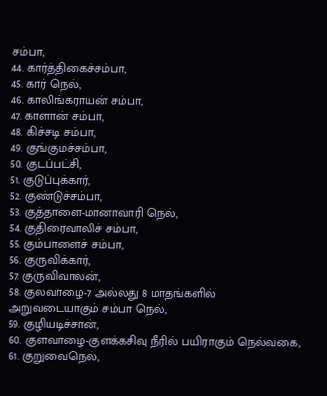சம்பா,
44. கார்த்திகைச்சம்பா,
45. கார் நெல்,
46. காலிங்கராயன் சம்பா,
47. காளான் சம்பா,
48. கிச்சடி சம்பா,
49. குங்குமச்சம்பா,
50. குடப்பட்சி,
51. குடுப்புக்கார்,
52. குண்டுச்சம்பா,
53. குத்தாளை-மானாவாரி நெல்,
54. குதிரைவாலிச் சம்பா,
55. கும்பாளைச் சம்பா,
56. குருவிக்கார்,
57. குருவிவாலன்,
58. குலவாழை-7 அல்லது 8 மாதங்களில் அறுவடையாகும் சம்பா நெல்,
59. குழியடிச்சான்,
60. குளவாழை-குளக்கசிவு நீரில் பயிராகும் நெல்வகை,
61. குறுவைநெல்,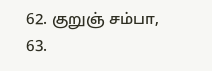62. குறுஞ் சம்பா,
63.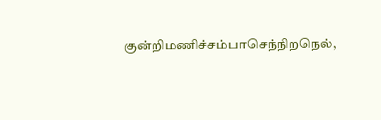குன்றிமணிச்சம்பாசெந்நிறநெல்,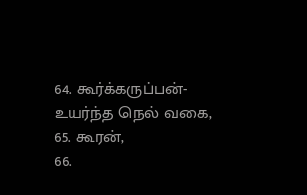64. கூர்க்கருப்பன்-உயர்ந்த நெல் வகை,
65. கூரன்,
66.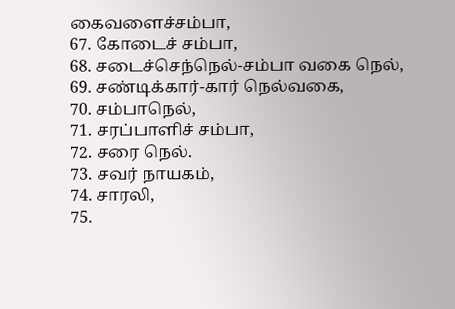கைவளைச்சம்பா,
67. கோடைச் சம்பா,
68. சடைச்செந்நெல்-சம்பா வகை நெல்,
69. சண்டிக்கார்-கார் நெல்வகை,
70. சம்பாநெல்,
71. சரப்பாளிச் சம்பா,
72. சரை நெல்.
73. சவர் நாயகம்,
74. சாரலி,
75.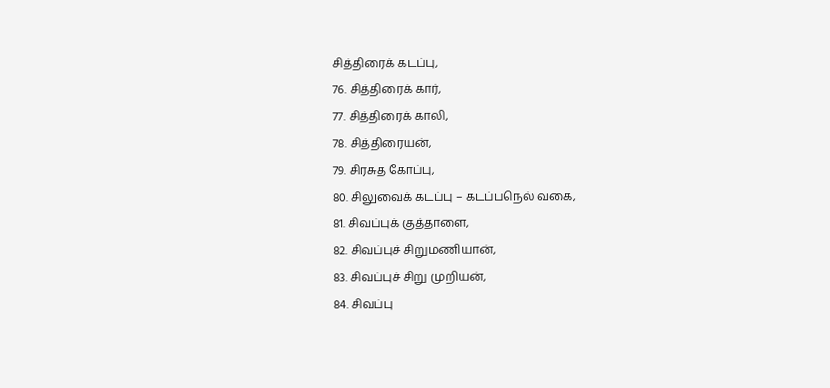சித்திரைக் கடப்பு,
76. சித்திரைக் கார்,
77. சித்திரைக் காலி,
78. சித்திரையன்,
79. சிரசுத கோப்பு,
80. சிலுவைக் கடப்பு – கடப்பநெல் வகை,
81. சிவப்புக் குத்தாளை,
82. சிவப்புச் சிறுமணியான்,
83. சிவப்புச் சிறு முறியன்,
84. சிவப்பு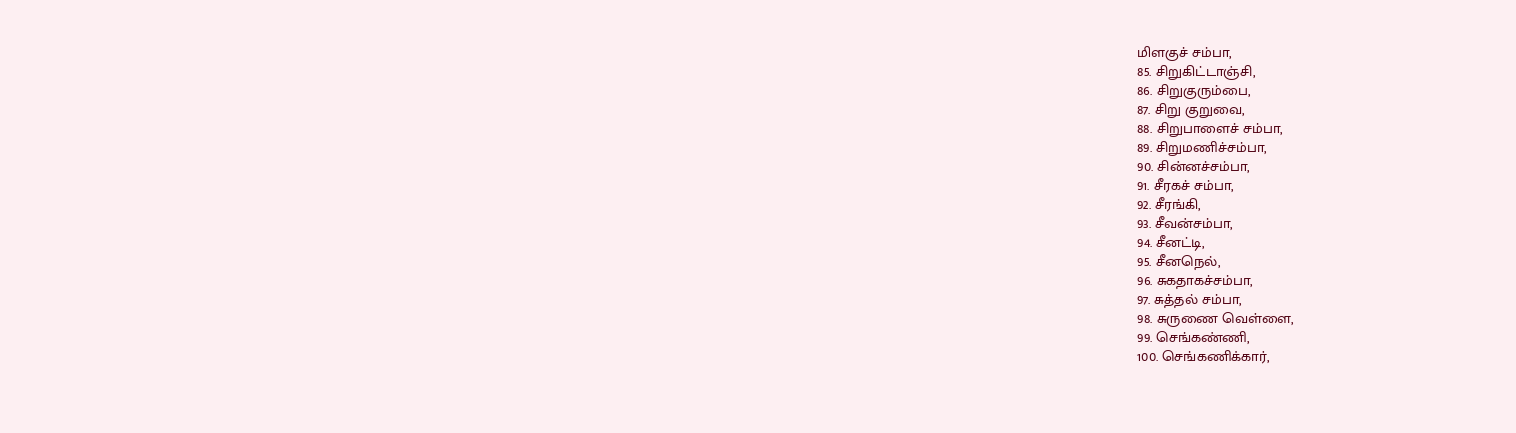மிளகுச் சம்பா,
85. சிறுகிட்டாஞ்சி,
86. சிறுகுரும்பை,
87. சிறு குறுவை,
88. சிறுபாளைச் சம்பா,
89. சிறுமணிச்சம்பா,
90. சின்னச்சம்பா,
91. சீரகச் சம்பா,
92. சீரங்கி,
93. சீவன்சம்பா,
94. சீனட்டி,
95. சீனநெல்,
96. சுகதாகச்சம்பா,
97. சுத்தல் சம்பா,
98. சுருணை வெள்ளை,
99. செங்கண்ணி,
100. செங்கணிக்கார்,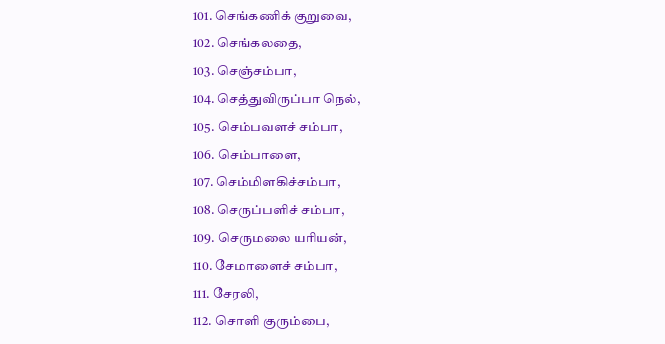101. செங்கணிக் குறுவை,
102. செங்கலதை,
103. செஞ்சம்பா,
104. செத்துவிருப்பா நெல்,
105. செம்பவளச் சம்பா,
106. செம்பாளை,
107. செம்மிளகிச்சம்பா,
108. செருப்பளிச் சம்பா,
109. செருமலை யரியன்,
110. சேமாளைச் சம்பா,
111. சேரலி,
112. சொளி குரும்பை,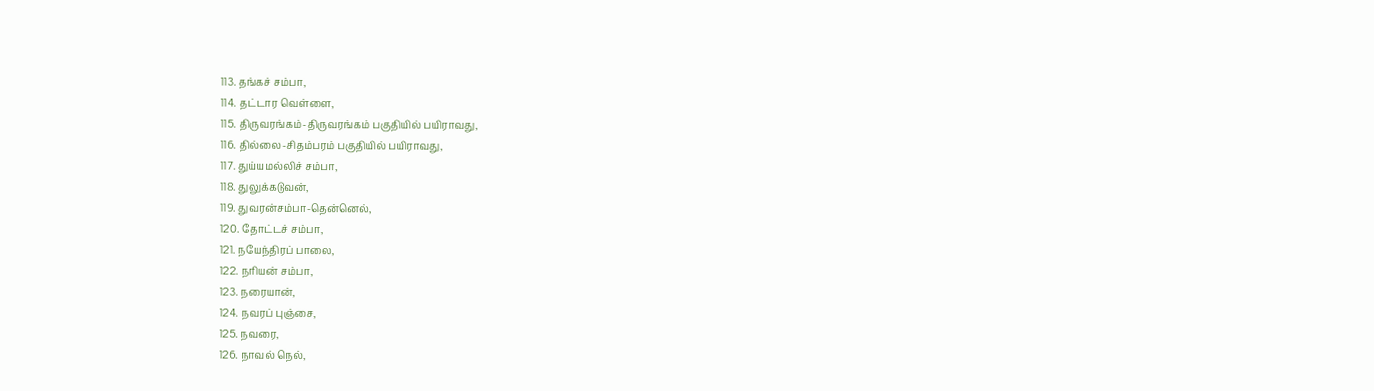113. தங்கச் சம்பா,
114. தட்டார வெள்ளை,
115. திருவரங்கம்-திருவரங்கம் பகுதியில் பயிராவது,
116. தில்லை-சிதம்பரம் பகுதியில் பயிராவது,
117. துய்யமல்லிச் சம்பா,
118. துலுக்கடுவன்,
119. துவரன்சம்பா-தென்னெல்,
120. தோட்டச் சம்பா,
121. நயேந்திரப் பாலை,
122. நரியன் சம்பா,
123. நரையான்,
124. நவரப் புஞ்சை,
125. நவரை,
126. நாவல் நெல்,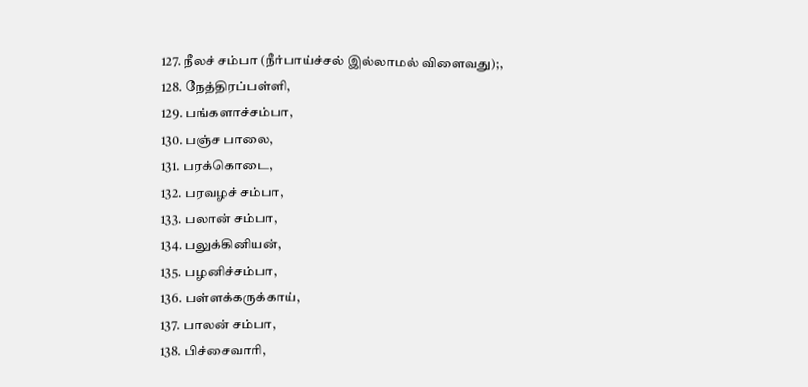127. நீலச் சம்பா (நீர்பாய்ச்சல் இல்லாமல் விளைவது);,
128. நேத்திரப்பள்ளி,
129. பங்களாச்சம்பா,
130. பஞ்ச பாலை,
131. பரக்கொடை,
132. பரவழச் சம்பா,
133. பலான் சம்பா,
134. பலுக்கினியன்,
135. பழனிச்சம்பா,
136. பள்ளக்கருக்காய்,
137. பாலன் சம்பா,
138. பிச்சைவாரி,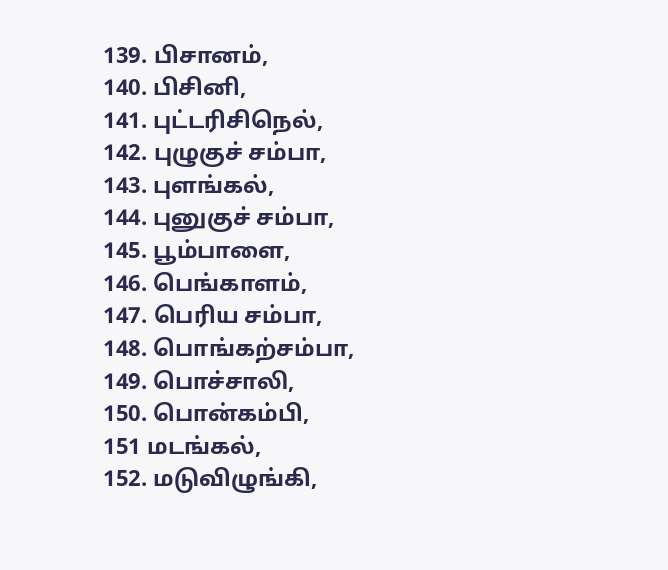139. பிசானம்,
140. பிசினி,
141. புட்டரிசிநெல்,
142. புழுகுச் சம்பா,
143. புளங்கல்,
144. புனுகுச் சம்பா,
145. பூம்பாளை,
146. பெங்காளம்,
147. பெரிய சம்பா,
148. பொங்கற்சம்பா,
149. பொச்சாலி,
150. பொன்கம்பி,
151 மடங்கல்,
152. மடுவிழுங்கி,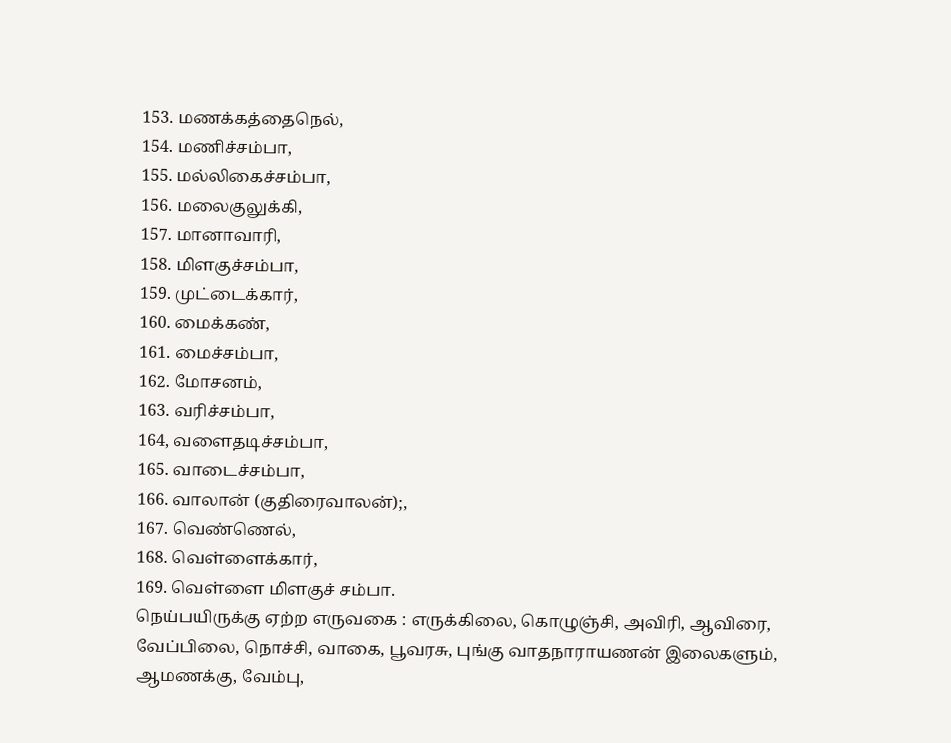153. மணக்கத்தைநெல்,
154. மணிச்சம்பா,
155. மல்லிகைச்சம்பா,
156. மலைகுலுக்கி,
157. மானாவாரி,
158. மிளகுச்சம்பா,
159. முட்டைக்கார்,
160. மைக்கண்,
161. மைச்சம்பா,
162. மோசனம்,
163. வரிச்சம்பா,
164, வளைதடிச்சம்பா,
165. வாடைச்சம்பா,
166. வாலான் (குதிரைவாலன்);,
167. வெண்ணெல்,
168. வெள்ளைக்கார்,
169. வெள்ளை மிளகுச் சம்பா.
நெய்பயிருக்கு ஏற்ற எருவகை : எருக்கிலை, கொழுஞ்சி, அவிரி, ஆவிரை, வேப்பிலை, நொச்சி, வாகை, பூவரசு, புங்கு வாதநாராயணன் இலைகளும், ஆமணக்கு, வேம்பு,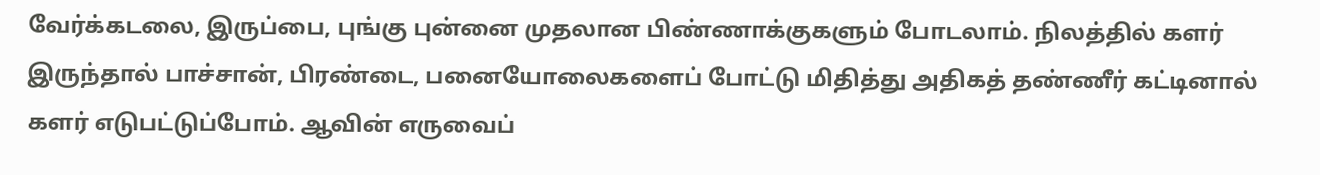வேர்க்கடலை, இருப்பை, புங்கு புன்னை முதலான பிண்ணாக்குகளும் போடலாம். நிலத்தில் களர் இருந்தால் பாச்சான், பிரண்டை, பனையோலைகளைப் போட்டு மிதித்து அதிகத் தண்ணீர் கட்டினால் களர் எடுபட்டுப்போம். ஆவின் எருவைப்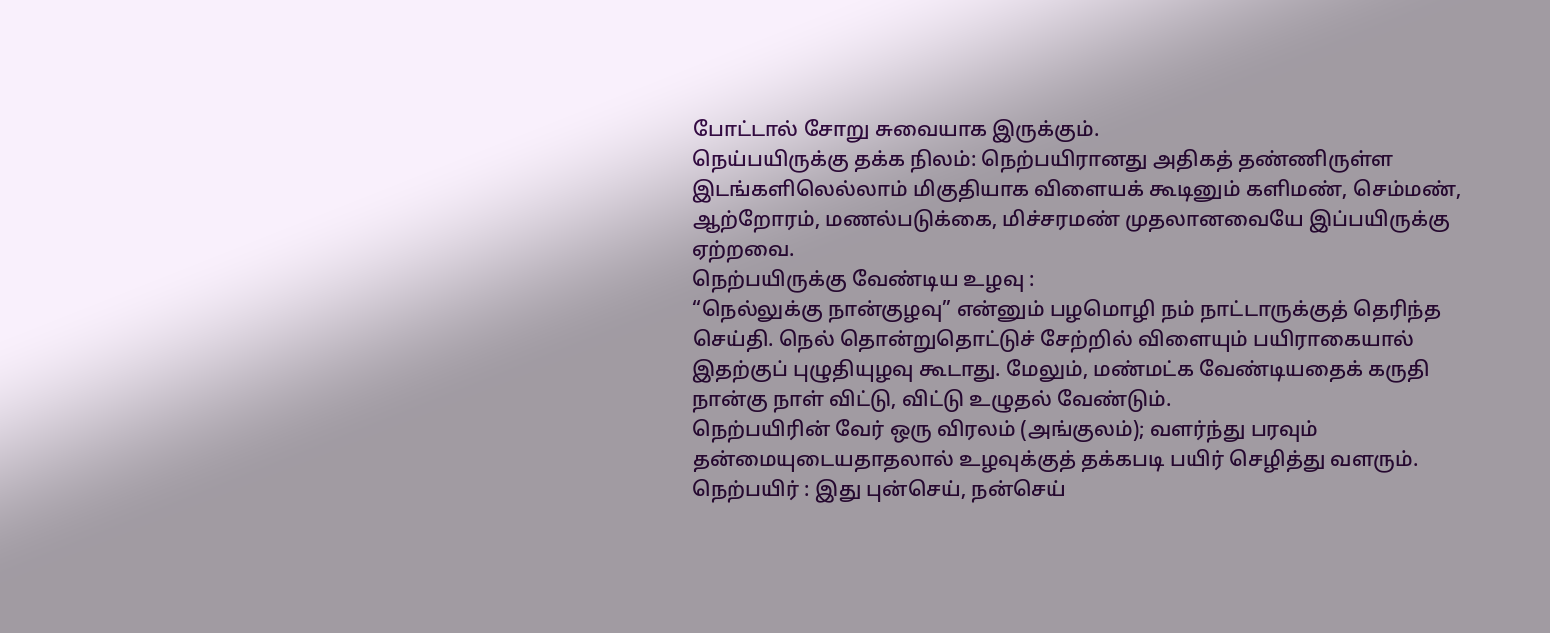போட்டால் சோறு சுவையாக இருக்கும்.
நெய்பயிருக்கு தக்க நிலம்: நெற்பயிரானது அதிகத் தண்ணிருள்ள இடங்களிலெல்லாம் மிகுதியாக விளையக் கூடினும் களிமண், செம்மண், ஆற்றோரம், மணல்படுக்கை, மிச்சரமண் முதலானவையே இப்பயிருக்கு ஏற்றவை.
நெற்பயிருக்கு வேண்டிய உழவு :
“நெல்லுக்கு நான்குழவு” என்னும் பழமொழி நம் நாட்டாருக்குத் தெரிந்த செய்தி. நெல் தொன்றுதொட்டுச் சேற்றில் விளையும் பயிராகையால் இதற்குப் புழுதியுழவு கூடாது. மேலும், மண்மட்க வேண்டியதைக் கருதி நான்கு நாள் விட்டு, விட்டு உழுதல் வேண்டும்.
நெற்பயிரின் வேர் ஒரு விரலம் (அங்குலம்); வளர்ந்து பரவும் தன்மையுடையதாதலால் உழவுக்குத் தக்கபடி பயிர் செழித்து வளரும்.
நெற்பயிர் : இது புன்செய், நன்செய்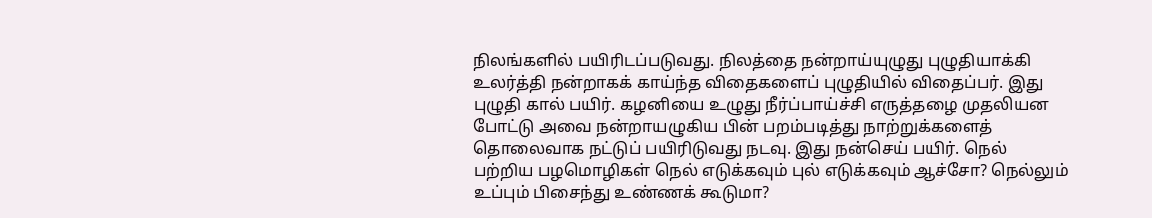நிலங்களில் பயிரிடப்படுவது. நிலத்தை நன்றாய்யுழுது புழுதியாக்கி உலர்த்தி நன்றாகக் காய்ந்த விதைகளைப் புழுதியில் விதைப்பர். இது புழுதி கால் பயிர். கழனியை உழுது நீர்ப்பாய்ச்சி எருத்தழை முதலியன போட்டு அவை நன்றாயழுகிய பின் பறம்படித்து நாற்றுக்களைத் தொலைவாக நட்டுப் பயிரிடுவது நடவு. இது நன்செய் பயிர். நெல் பற்றிய பழமொழிகள் நெல் எடுக்கவும் புல் எடுக்கவும் ஆச்சோ? நெல்லும் உப்பும் பிசைந்து உண்ணக் கூடுமா?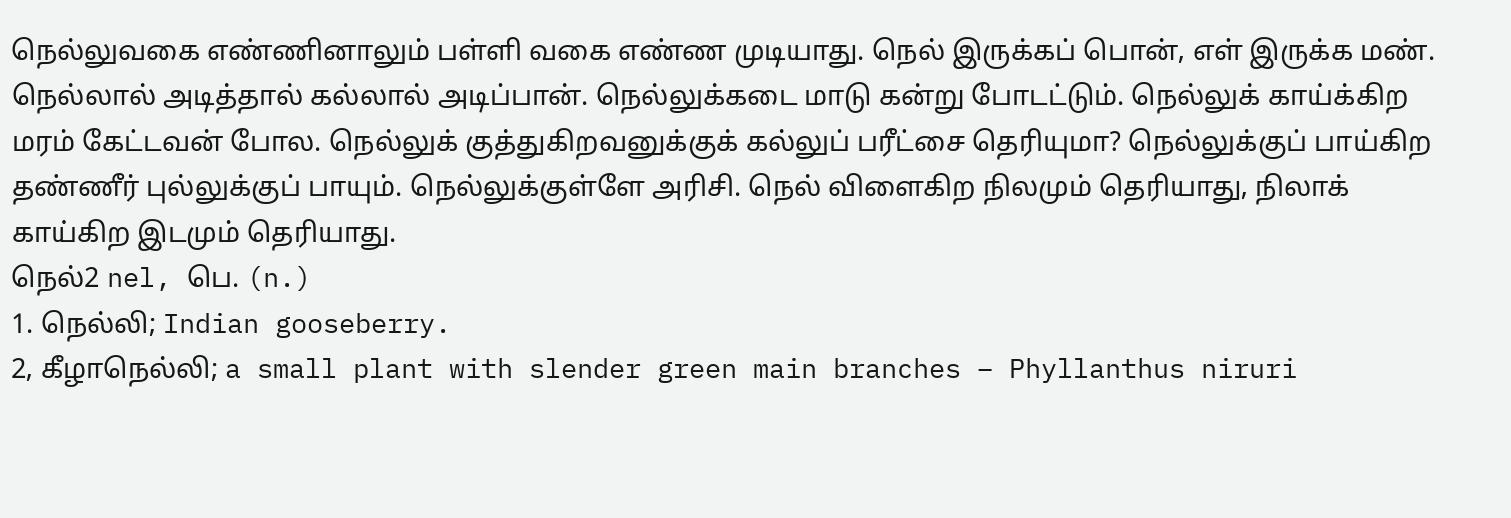நெல்லுவகை எண்ணினாலும் பள்ளி வகை எண்ண முடியாது. நெல் இருக்கப் பொன், எள் இருக்க மண். நெல்லால் அடித்தால் கல்லால் அடிப்பான். நெல்லுக்கடை மாடு கன்று போடட்டும். நெல்லுக் காய்க்கிற மரம் கேட்டவன் போல. நெல்லுக் குத்துகிறவனுக்குக் கல்லுப் பரீட்சை தெரியுமா? நெல்லுக்குப் பாய்கிற தண்ணீர் புல்லுக்குப் பாயும். நெல்லுக்குள்ளே அரிசி. நெல் விளைகிற நிலமும் தெரியாது, நிலாக் காய்கிற இடமும் தெரியாது.
நெல்2 nel, பெ. (n.)
1. நெல்லி; Indian gooseberry.
2, கீழாநெல்லி; a small plant with slender green main branches – Phyllanthus niruri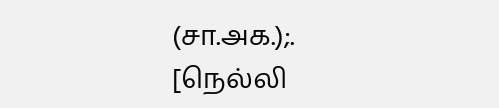(சா.அக.);.
[நெல்லி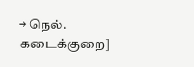→ நெல். கடைக்குறை]